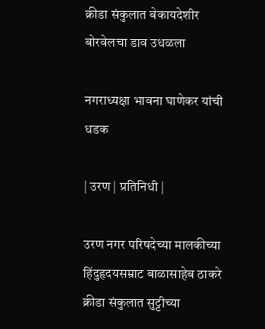क्रीडा संकुलात बेकायदेशीर बोरवेलचा डाव उधळला

नगराध्यक्षा भावना घाणेकर यांची धडक

| उरण | प्रतिनिधी |

उरण नगर परिषदेच्या मालकीच्या हिंदुहृदयसम्राट बाळासाहेब ठाकरे क्रीडा संकुलात सुट्टीच्या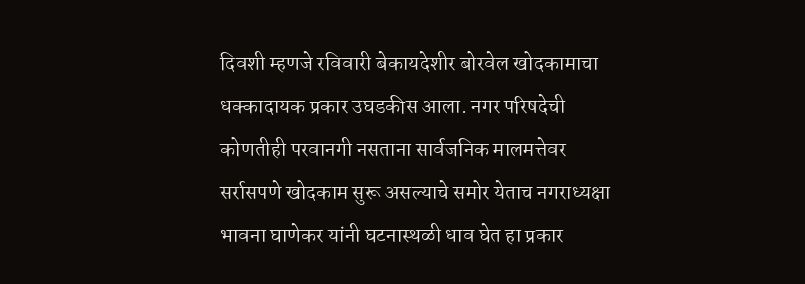दिवशी म्हणजे रविवारी बेकायदेशीर बोरवेल खोदकामाचा धक्कादायक प्रकार उघडकीस आला. नगर परिषदेची कोणतीही परवानगी नसताना सार्वजनिक मालमत्तेवर सर्रासपणे खोदकाम सुरू असल्याचे समोर येताच नगराध्यक्षा भावना घाणेकर यांनी घटनास्थळी धाव घेत हा प्रकार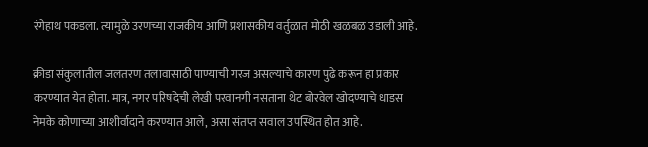रंगेहाथ पकडला. त्यामुळे उरणच्या राजकीय आणि प्रशासकीय वर्तुळात मोठी खळबळ उडाली आहे.

क्रीडा संकुलातील जलतरण तलावासाठी पाण्याची गरज असल्याचे कारण पुढे करून हा प्रकार करण्यात येत होता. मात्र, नगर परिषदेची लेखी परवानगी नसताना थेट बोरवेल खोदण्याचे धाडस नेमके कोणाच्या आशीर्वादाने करण्यात आले, असा संतप्त सवाल उपस्थित होत आहे.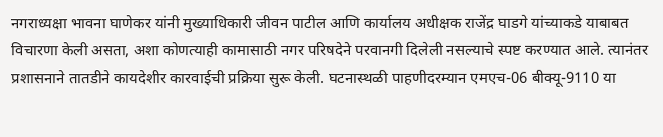नगराध्यक्षा भावना घाणेकर यांनी मुख्याधिकारी जीवन पाटील आणि कार्यालय अधीक्षक राजेंद्र घाडगे यांच्याकडे याबाबत विचारणा केली असता, अशा कोणत्याही कामासाठी नगर परिषदेने परवानगी दिलेली नसल्याचे स्पष्ट करण्यात आले. त्यानंतर प्रशासनाने तातडीने कायदेशीर कारवाईची प्रक्रिया सुरू केली. घटनास्थळी पाहणीदरम्यान एमएच-06 बीक्यू-9110 या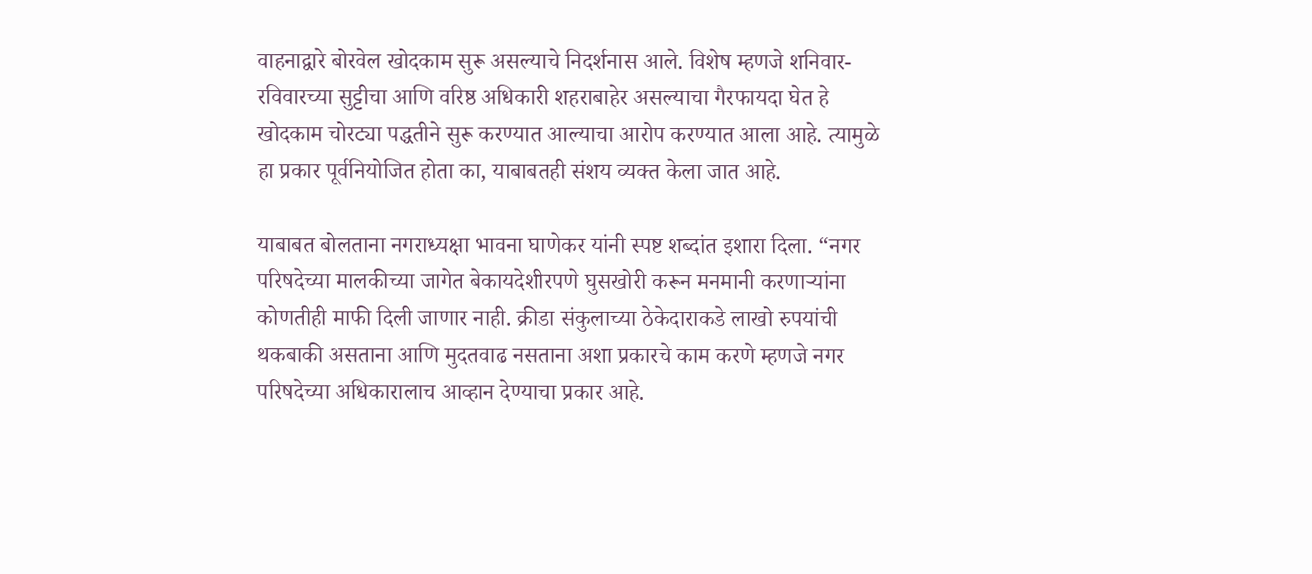वाहनाद्वारे बोरवेल खोदकाम सुरू असल्याचे निदर्शनास आले. विशेष म्हणजे शनिवार-रविवारच्या सुट्टीचा आणि वरिष्ठ अधिकारी शहराबाहेर असल्याचा गैरफायदा घेत हे खोदकाम चोरट्या पद्धतीने सुरू करण्यात आल्याचा आरोप करण्यात आला आहे. त्यामुळे हा प्रकार पूर्वनियोजित होता का, याबाबतही संशय व्यक्त केला जात आहे.

याबाबत बोलताना नगराध्यक्षा भावना घाणेकर यांनी स्पष्ट शब्दांत इशारा दिला. “नगर परिषदेच्या मालकीच्या जागेत बेकायदेशीरपणे घुसखोरी करून मनमानी करणाऱ्यांना कोणतीही माफी दिली जाणार नाही. क्रीडा संकुलाच्या ठेकेदाराकडे लाखो रुपयांची थकबाकी असताना आणि मुदतवाढ नसताना अशा प्रकारचे काम करणे म्हणजे नगर परिषदेच्या अधिकारालाच आव्हान देण्याचा प्रकार आहे.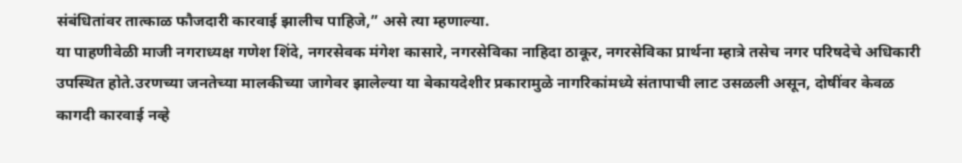संबंधितांवर तात्काळ फौजदारी कारवाई झालीच पाहिजे,” असे त्या म्हणाल्या.
या पाहणीवेळी माजी नगराध्यक्ष गणेश शिंदे, नगरसेवक मंगेश कासारे, नगरसेविका नाहिदा ठाकूर, नगरसेविका प्रार्थना म्हात्रे तसेच नगर परिषदेचे अधिकारी उपस्थित होते.उरणच्या जनतेच्या मालकीच्या जागेवर झालेल्या या बेकायदेशीर प्रकारामुळे नागरिकांमध्ये संतापाची लाट उसळली असून, दोषींवर केवळ कागदी कारवाई नव्हे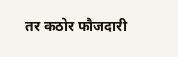तर कठोर फौजदारी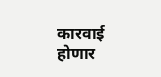कारवाई होणार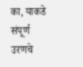का, याकडे संपूर्ण उरणचे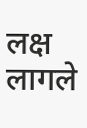लक्ष लागले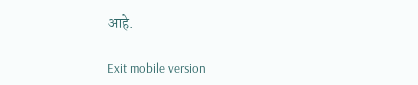आहे.

Exit mobile version